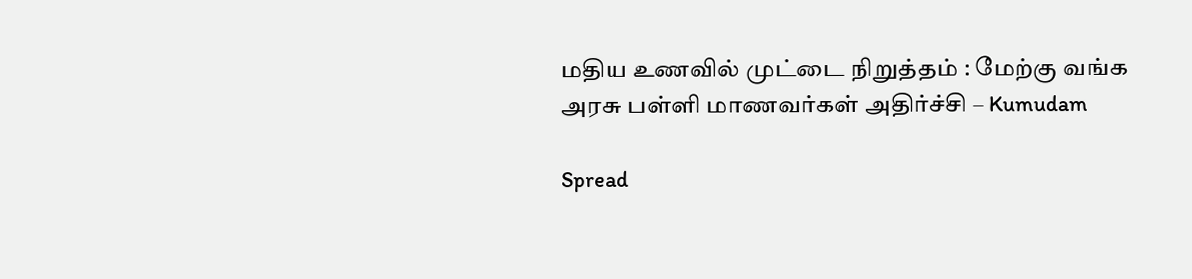மதிய உணவில் முட்டை நிறுத்தம் : மேற்கு வங்க அரசு பள்ளி மாணவர்கள் அதிர்ச்சி – Kumudam

Spread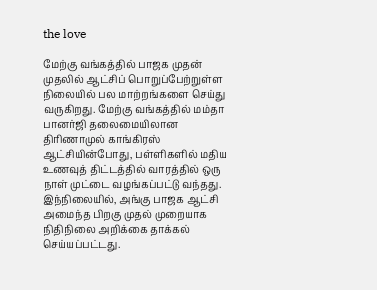the love

மேற்கு வங்கத்தில் பாஜக முதன் முதலில் ஆட்சிப் பொறுப்பேற்றுள்ள நிலையில் பல மாற்றங்களை செய்து வருகிறது. மேற்கு வங்கத்தில் மம்தா பானர்ஜி தலைமையிலான திரிணாமுல் காங்கிரஸ் ஆட்சியின்போது, பள்ளிகளில் மதிய உணவுத் திட்டத்தில் வாரத்தில் ஒரு நாள் முட்டை வழங்கப்பட்டு வந்தது.  இந்நிலையில், அங்கு பாஜக ஆட்சி அமைந்த பிறகு முதல் முறையாக நிதிநிலை அறிக்கை தாக்கல் செய்யப்பட்டது.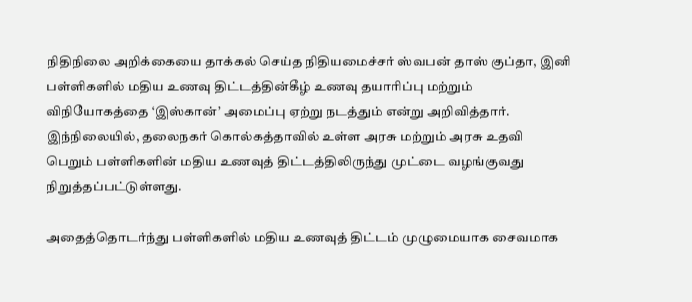நிதிநிலை அறிக்கையை தாக்கல் செய்த நிதியமைச்சர் ஸ்வபன் தாஸ் குப்தா, இனி பள்ளிகளில் மதிய உணவு திட்டத்தின்கீழ் உணவு தயாரிப்பு மற்றும் விநியோகத்தை ‘இஸ்கான்’ அமைப்பு ஏற்று நடத்தும் என்று அறிவித்தார். இந்நிலையில், தலைநகர் கொல்கத்தாவில் உள்ள அரசு மற்றும் அரசு உதவி பெறும் பள்ளிகளின் மதிய உணவுத் திட்டத்திலிருந்து முட்டை வழங்குவது நிறுத்தப்பட்டுள்ளது.

அதைத்தொடர்ந்து பள்ளிகளில் மதிய உணவுத் திட்டம் முழுமையாக சைவமாக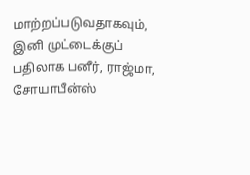மாற்றப்படுவதாகவும், இனி முட்டைக்குப் பதிலாக பனீர், ராஜ்மா, சோயாபீன்ஸ்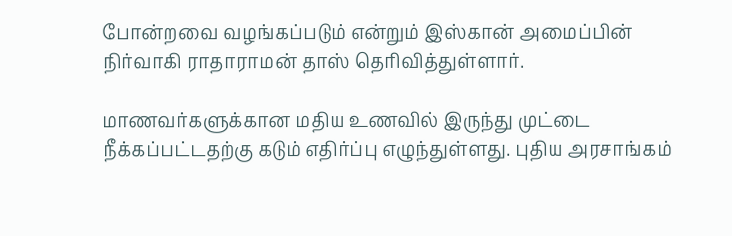போன்றவை வழங்கப்படும் என்றும் இஸ்கான் அமைப்பின் நிர்வாகி ராதாராமன் தாஸ் தெரிவித்துள்ளார்.

மாணவர்களுக்கான மதிய உணவில் இருந்து முட்டை நீக்கப்பட்டதற்கு கடும் எதிர்ப்பு எழுந்துள்ளது. புதிய அரசாங்கம்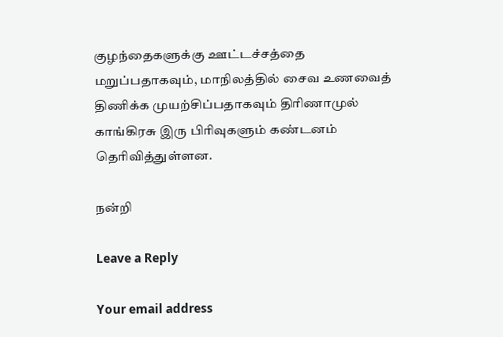குழந்தைகளுக்கு ஊட்டச்சத்தை மறுப்பதாகவும், மாநிலத்தில் சைவ உணவைத் திணிக்க முயற்சிப்பதாகவும் திரிணாமுல் காங்கிரசு இரு பிரிவுகளும் கண்டனம் தெரிவித்துள்ளன.

நன்றி

Leave a Reply

Your email address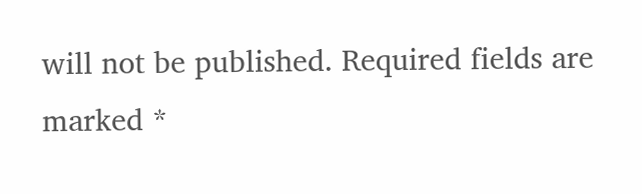will not be published. Required fields are marked *